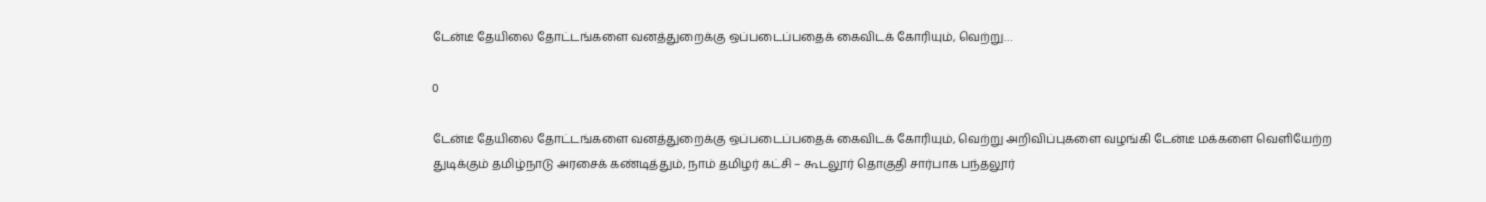டேன்டீ தேயிலை தோட்டங்களை வனத்துறைக்கு ஒப்படைப்பதைக் கைவிடக் கோரியும், வெற்று…

0

டேன்டீ தேயிலை தோட்டங்களை வனத்துறைக்கு ஒப்படைப்பதைக் கைவிடக் கோரியும், வெற்று அறிவிப்புகளை வழங்கி டேன்டீ மக்களை வெளியேற்ற துடிக்கும் தமிழ்நாடு அரசைக் கண்டித்தும், நாம் தமிழர் கட்சி – கூடலூர் தொகுதி சார்பாக பந்தலூர்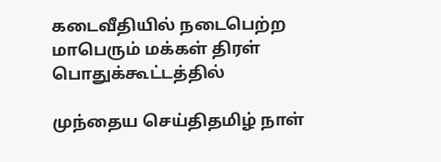கடைவீதியில் நடைபெற்ற மாபெரும் மக்கள் திரள் பொதுக்கூட்டத்தில்

முந்தைய செய்திதமிழ் நாள்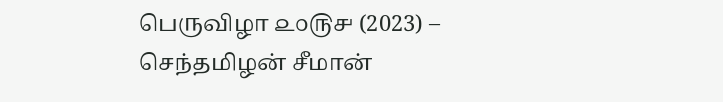பெருவிழா ௨௦௫௪ (2023) – செந்தமிழன் சீமான்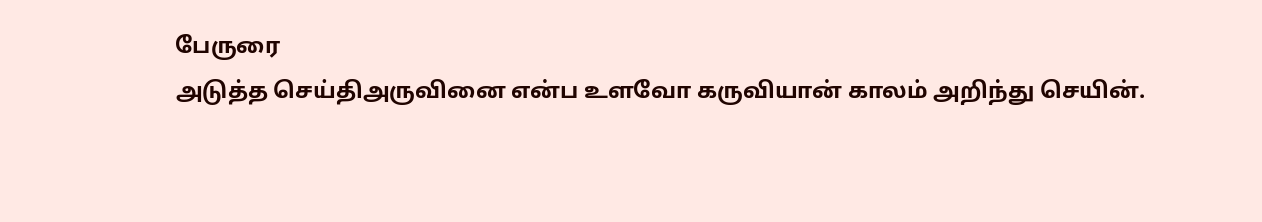பேருரை
அடுத்த செய்திஅருவினை என்ப உளவோ கருவியான் காலம் அறிந்து செயின்.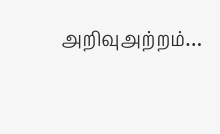அறிவுஅற்றம்…